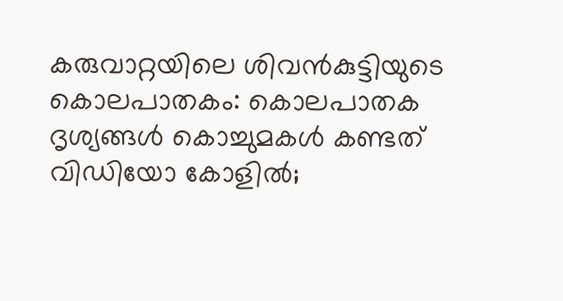കരുവാറ്റയിലെ ശിവൻകുട്ടിയുടെ കൊലപാതകം: കൊലപാതക ദൃശ്യങ്ങൾ കൊച്ചുമകൾ കണ്ടത് വിഡിയോ കോളിൽ;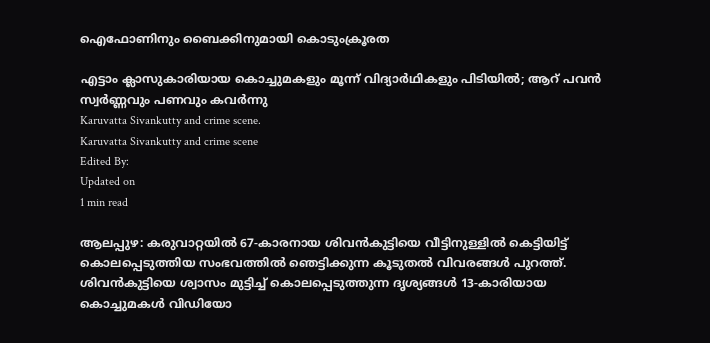ഐഫോണിനും ബൈക്കിനുമായി കൊടുംക്രൂരത

എട്ടാം ക്ലാസുകാരിയായ കൊച്ചുമകളും മൂന്ന് വിദ്യാർഥികളും പിടിയിൽ; ആറ് പവൻ സ്വർണ്ണവും പണവും കവർന്നു
Karuvatta Sivankutty and crime scene.
Karuvatta Sivankutty and crime scene
Edited By:
Updated on
1 min read

ആലപ്പുഴ: കരുവാറ്റയിൽ 67-കാരനായ ശിവൻകുട്ടിയെ വീട്ടിനുള്ളിൽ കെട്ടിയിട്ട് കൊലപ്പെടുത്തിയ സംഭവത്തിൽ ഞെട്ടിക്കുന്ന കൂടുതൽ വിവരങ്ങൾ പുറത്ത്. ശിവൻകുട്ടിയെ ശ്വാസം മുട്ടിച്ച് കൊലപ്പെടുത്തുന്ന ദൃശ്യങ്ങൾ 13-കാരിയായ കൊച്ചുമകൾ വിഡിയോ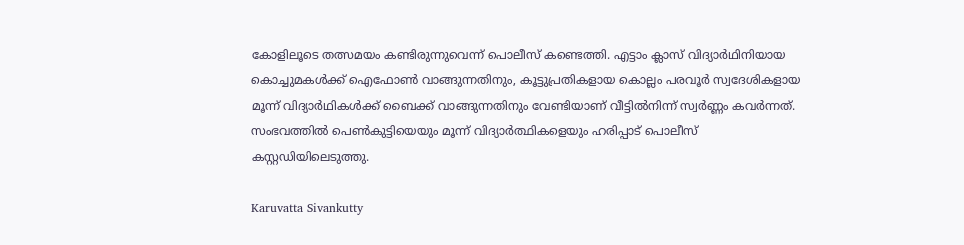കോളിലൂടെ തത്സമയം കണ്ടിരുന്നുവെന്ന് പൊലീസ് കണ്ടെത്തി. എട്ടാം ക്ലാസ് വിദ്യാർഥിനിയായ കൊച്ചുമകൾക്ക് ഐഫോൺ വാങ്ങുന്നതിനും, കൂട്ടുപ്രതികളായ കൊല്ലം പരവൂർ സ്വദേശികളായ മൂന്ന് വിദ്യാർഥികൾക്ക് ബൈക്ക് വാങ്ങുന്നതിനും വേണ്ടിയാണ് വീട്ടിൽനിന്ന് സ്വർണ്ണം കവർന്നത്. സംഭവത്തിൽ പെൺകുട്ടിയെയും മൂന്ന് വിദ്യാർത്ഥികളെയും ഹരിപ്പാട് പൊലീസ് കസ്റ്റഡിയിലെടുത്തു.

Karuvatta Sivankutty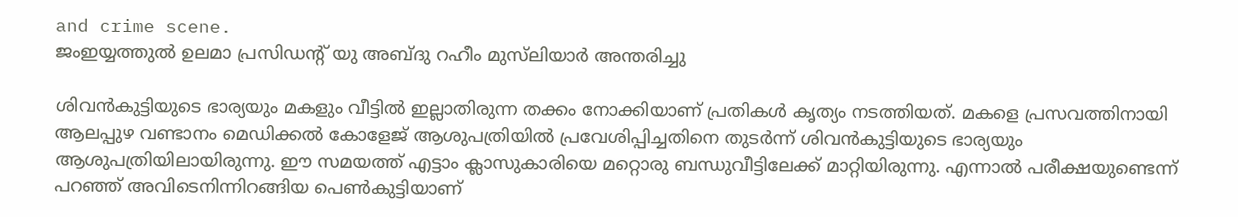and crime scene.
ജംഇയ്യത്തുൽ ഉലമാ പ്രസിഡന്റ് യു അബ്ദു റഹീം മുസ്‌ലിയാർ അന്തരിച്ചു

ശിവൻകുട്ടിയുടെ ഭാര്യയും മകളും വീട്ടിൽ ഇല്ലാതിരുന്ന തക്കം നോക്കിയാണ് പ്രതികൾ കൃത്യം നടത്തിയത്. മകളെ പ്രസവത്തിനായി ആലപ്പുഴ വണ്ടാനം മെഡിക്കൽ കോളേജ് ആശുപത്രിയിൽ പ്രവേശിപ്പിച്ചതിനെ തുടർന്ന് ശിവൻകുട്ടിയുടെ ഭാര്യയും ആശുപത്രിയിലായിരുന്നു. ഈ സമയത്ത് എട്ടാം ക്ലാസുകാരിയെ മറ്റൊരു ബന്ധുവീട്ടിലേക്ക് മാറ്റിയിരുന്നു. എന്നാൽ പരീക്ഷയുണ്ടെന്ന് പറഞ്ഞ് അവിടെനിന്നിറങ്ങിയ പെൺകുട്ടിയാണ്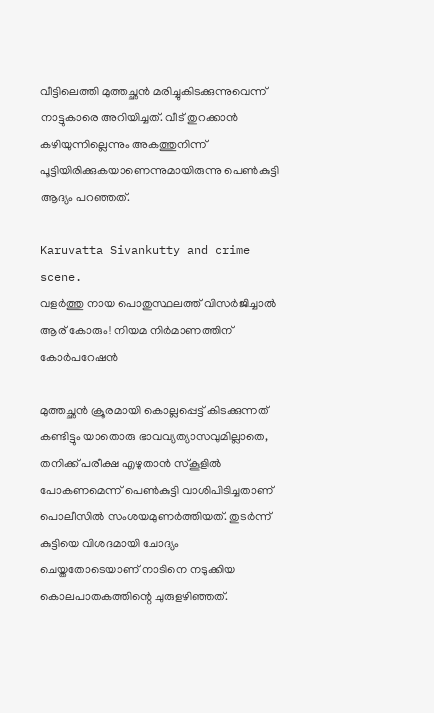വീട്ടിലെത്തി മുത്തച്ഛൻ മരിച്ചുകിടക്കുന്നുവെന്ന് നാട്ടുകാരെ അറിയിച്ചത്. വീട് തുറക്കാൻ കഴിയുന്നില്ലെന്നും അകത്തുനിന്ന് പൂട്ടിയിരിക്കുകയാണെന്നുമായിരുന്നു പെൺകുട്ടി ആദ്യം പറഞ്ഞത്.

Karuvatta Sivankutty and crime scene.
വളര്‍ത്തു നായ പൊതുസ്ഥലത്ത് വിസര്‍ജിച്ചാല്‍ ആര് കോരും! നിയമ നിർമാണത്തിന് കോർപറേഷൻ

മുത്തച്ഛൻ ക്രൂരമായി കൊല്ലപ്പെട്ട് കിടക്കുന്നത് കണ്ടിട്ടും യാതൊരു ഭാവവ്യത്യാസവുമില്ലാതെ, തനിക്ക് പരീക്ഷ എഴുതാൻ സ്കൂളിൽ പോകണമെന്ന് പെൺകുട്ടി വാശിപിടിച്ചതാണ് പൊലീസിൽ സംശയമുണർത്തിയത്. തുടർന്ന് കുട്ടിയെ വിശദമായി ചോദ്യം ചെയ്തതോടെയാണ് നാടിനെ നടുക്കിയ കൊലപാതകത്തിന്റെ ചുരുളഴിഞ്ഞത്.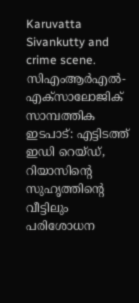Karuvatta Sivankutty and crime scene.
സിഎംആര്‍എല്‍- എക്‌സാലോജിക് സാമ്പത്തിക ഇടപാട്: എട്ടിടത്ത് ഇഡി റെയ്ഡ്, റിയാസിന്റെ സുഹൃത്തിന്റെ വീട്ടിലും പരിശോധന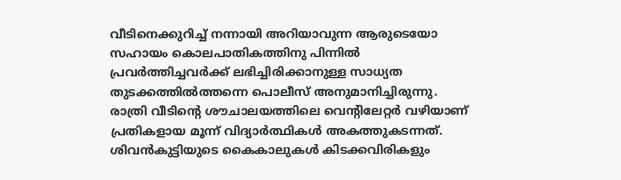വീടിനെക്കുറിച്ച് നന്നായി അറിയാവുന്ന ആരുടെയോ സഹായം കൊലപാതികത്തിനു പിന്നിൽ പ്രവർത്തിച്ചവർക്ക് ലഭിച്ചിരിക്കാനുള്ള സാധ്യത തുടക്കത്തിൽത്തന്നെ പൊലീസ് അനുമാനിച്ചിരുന്നു. രാത്രി വീടിന്റെ ശൗചാലയത്തിലെ വെന്റിലേറ്റർ വഴിയാണ് പ്രതികളായ മൂന്ന് വിദ്യാർത്ഥികൾ അകത്തുകടന്നത്. ശിവൻകുട്ടിയുടെ കൈകാലുകൾ കിടക്കവിരികളും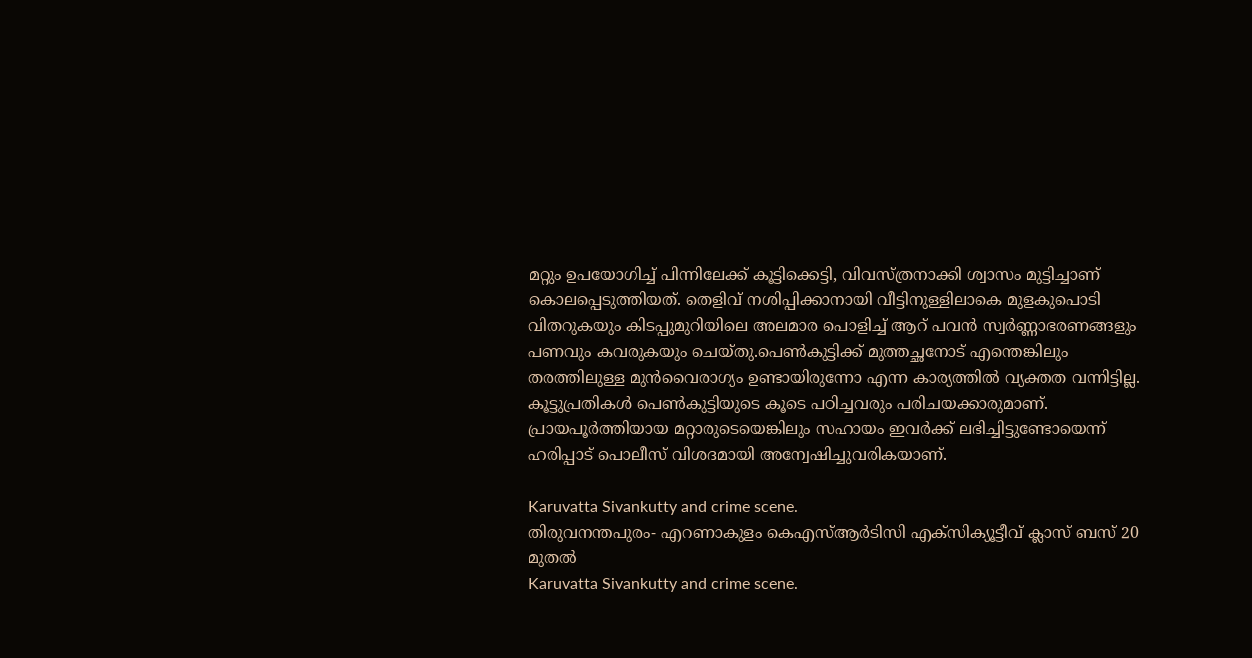മറ്റും ഉപയോഗിച്ച് പിന്നിലേക്ക് കൂട്ടിക്കെട്ടി, വിവസ്ത്രനാക്കി ശ്വാസം മുട്ടിച്ചാണ് കൊലപ്പെടുത്തിയത്. തെളിവ് നശിപ്പിക്കാനായി വീട്ടിനുള്ളിലാകെ മുളകുപൊടി വിതറുകയും കിടപ്പുമുറിയിലെ അലമാര പൊളിച്ച് ആറ് പവൻ സ്വർണ്ണാഭരണങ്ങളും പണവും കവരുകയും ചെയ്തു.പെൺകുട്ടിക്ക് മുത്തച്ഛനോട് എന്തെങ്കിലും തരത്തിലുള്ള മുൻവൈരാഗ്യം ഉണ്ടായിരുന്നോ എന്ന കാര്യത്തിൽ വ്യക്തത വന്നിട്ടില്ല. കൂട്ടുപ്രതികൾ പെൺകുട്ടിയുടെ കൂടെ പഠിച്ചവരും പരിചയക്കാരുമാണ്. പ്രായപൂർത്തിയായ മറ്റാരുടെയെങ്കിലും സഹായം ഇവർക്ക് ലഭിച്ചിട്ടുണ്ടോയെന്ന് ഹരിപ്പാട് പൊലീസ് വിശദമായി അന്വേഷിച്ചുവരികയാണ്.

Karuvatta Sivankutty and crime scene.
തിരുവനന്തപുരം- എറണാകുളം കെഎസ്ആർടിസി എക്സിക്യൂട്ടീവ് ക്ലാസ് ബസ് 20 മുതൽ
Karuvatta Sivankutty and crime scene.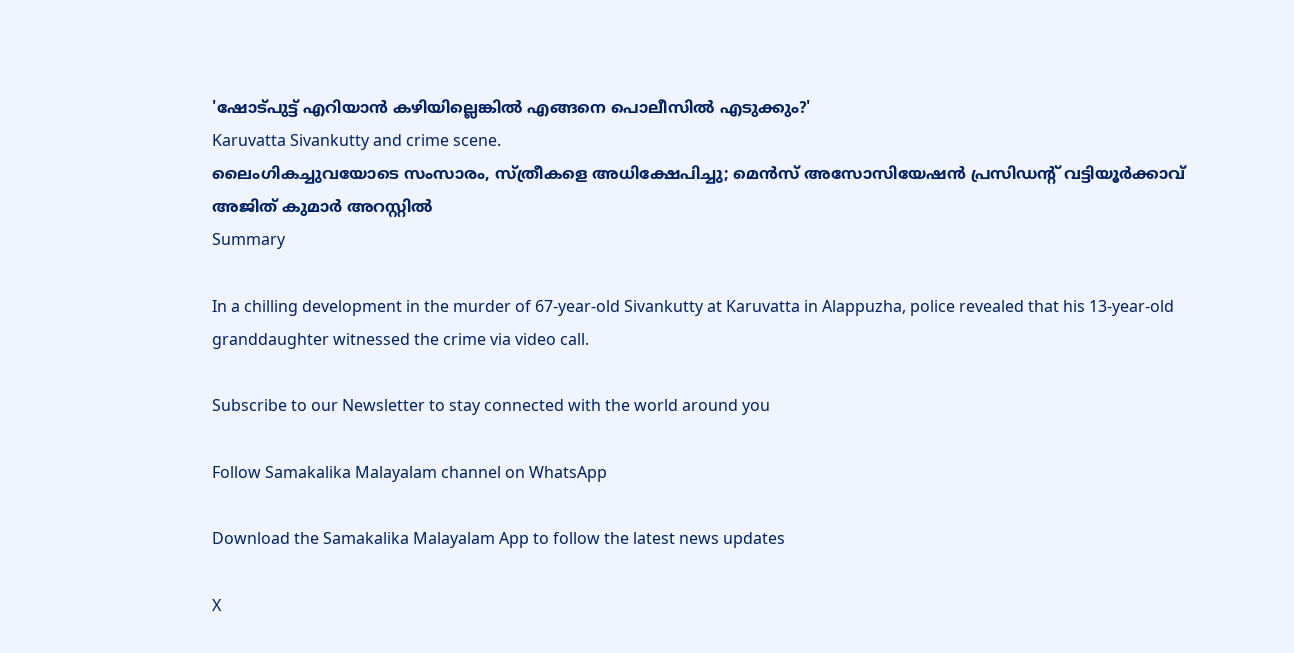'ഷോട്പുട്ട് എറിയാന്‍ കഴിയില്ലെങ്കില്‍ എങ്ങനെ പൊലീസില്‍ എടുക്കും?'
Karuvatta Sivankutty and crime scene.
ലൈംഗികച്ചുവയോടെ സംസാരം, സ്ത്രീകളെ അധിക്ഷേപിച്ചു; മെൻസ് അസോസിയേഷൻ പ്രസിഡന്റ് വട്ടിയൂർക്കാവ് അജിത് കുമാർ അറസ്റ്റിൽ
Summary

In a chilling development in the murder of 67-year-old Sivankutty at Karuvatta in Alappuzha, police revealed that his 13-year-old granddaughter witnessed the crime via video call.

Subscribe to our Newsletter to stay connected with the world around you

Follow Samakalika Malayalam channel on WhatsApp

Download the Samakalika Malayalam App to follow the latest news updates

X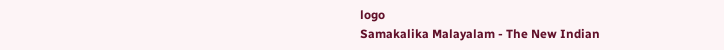logo
Samakalika Malayalam - The New Indian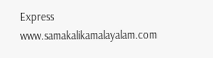Express
www.samakalikamalayalam.com